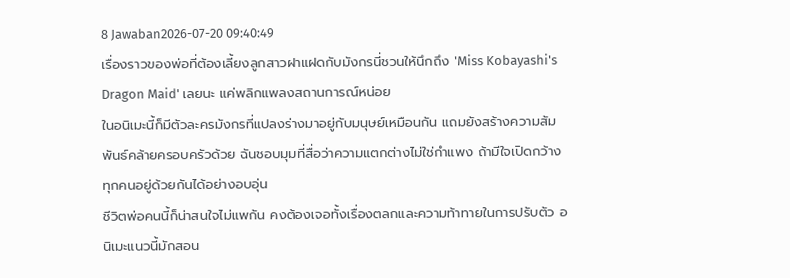8 Jawaban2026-07-20 09:40:49
เรื่องราวของพ่อที่ต้องเลี้ยงลูกสาวฝาแฝดกับมังกรนี่ชวนให้นึกถึง 'Miss Kobayashi's Dragon Maid' เลยนะ แค่พลิกแพลงสถานการณ์หน่อย
ในอนิเมะนี้ก็มีตัวละครมังกรที่แปลงร่างมาอยู่กับมนุษย์เหมือนกัน แถมยังสร้างความสัมพันธ์คล้ายครอบครัวด้วย ฉันชอบมุมที่สื่อว่าความแตกต่างไม่ใช่กำแพง ถ้ามีใจเปิดกว้าง ทุกคนอยู่ด้วยกันได้อย่างอบอุ่น
ชีวิตพ่อคนนี้ก็น่าสนใจไม่แพกัน คงต้องเจอทั้งเรื่องตลกและความท้าทายในการปรับตัว อนิเมะแนวนี้มักสอน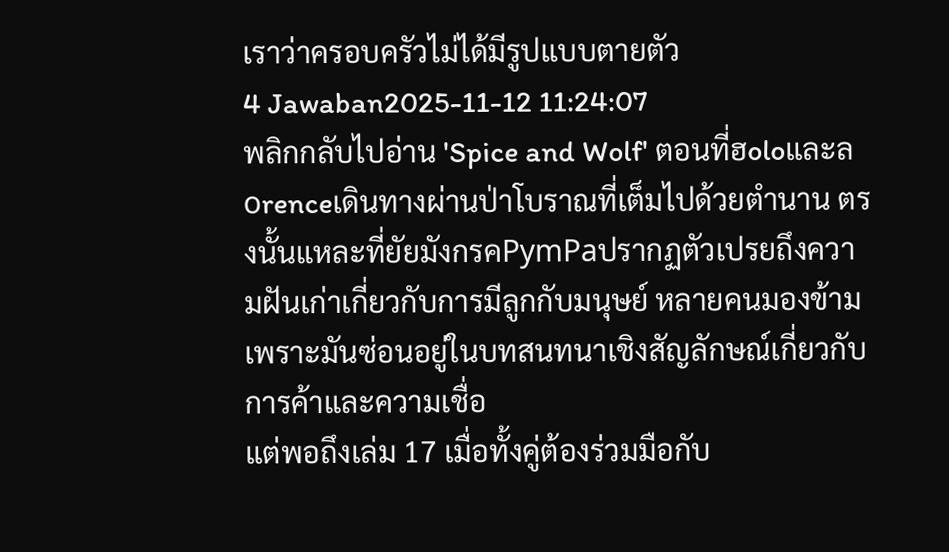เราว่าครอบครัวไม่ได้มีรูปแบบตายตัว
4 Jawaban2025-11-12 11:24:07
พลิกกลับไปอ่าน 'Spice and Wolf' ตอนที่ฮoloและลоrenceเดินทางผ่านป่าโบราณที่เต็มไปด้วยตำนาน ตรงนั้นแหละที่ยัยมังกรคРуmРaปรากฏตัวเปรยถึงความฝันเก่าเกี่ยวกับการมีลูกกับมนุษย์ หลายคนมองข้ามเพราะมันซ่อนอยู่ในบทสนทนาเชิงสัญลักษณ์เกี่ยวกับการค้าและความเชื่อ
แต่พอถึงเล่ม 17 เมื่อทั้งคู่ต้องร่วมมือกับ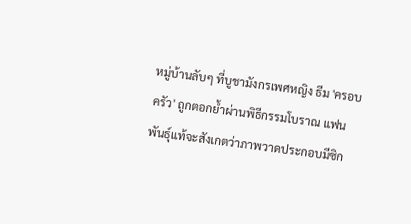หมู่บ้านลับๆ ที่บูชามังกรเพศหญิง ธีม 'ครอบครัว' ถูกตอกย้ำผ่านพิธีกรรมโบราณ แฟนพันธุ์แท้จะสังเกตว่าภาพวาดประกอบมีซิก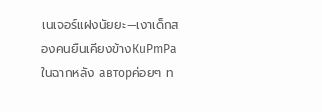เนเจอร์แฝงนัยยะ—เงาเด็กสองคนยืนเคียงข้างКuРmРaในฉากหลัง авторค่อยๆ ท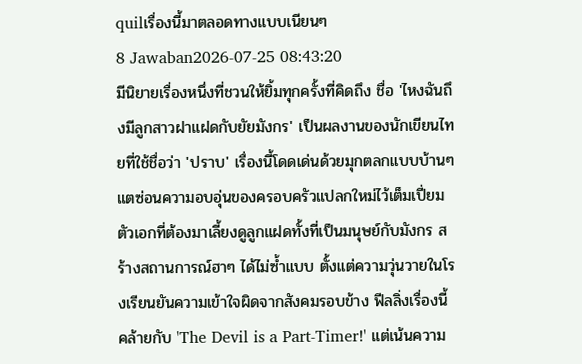quilเรื่องนี้มาตลอดทางแบบเนียนๆ
8 Jawaban2026-07-25 08:43:20
มีนิยายเรื่องหนึ่งที่ชวนให้ยิ้มทุกครั้งที่คิดถึง ชื่อ 'ไหงฉันถึงมีลูกสาวฝาแฝดกับยัยมังกร' เป็นผลงานของนักเขียนไทยที่ใช้ชื่อว่า 'ปราบ' เรื่องนี้โดดเด่นด้วยมุกตลกแบบบ้านๆ แตซ่อนความอบอุ่นของครอบครัวแปลกใหม่ไว้เต็มเปี่ยม
ตัวเอกที่ต้องมาเลี้ยงดูลูกแฝดทั้งที่เป็นมนุษย์กับมังกร สร้างสถานการณ์ฮาๆ ได้ไม่ซ้ำแบบ ตั้งแต่ความวุ่นวายในโรงเรียนยันความเข้าใจผิดจากสังคมรอบข้าง ฟีลลิ่งเรื่องนี้คล้ายกับ 'The Devil is a Part-Timer!' แต่เน้นความ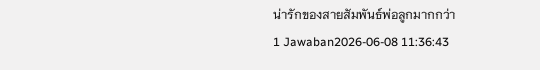น่ารักของสายสัมพันธ์พ่อลูกมากกว่า
1 Jawaban2026-06-08 11:36:43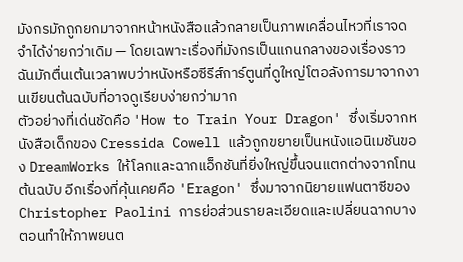มังกรมักถูกยกมาจากหน้าหนังสือแล้วกลายเป็นภาพเคลื่อนไหวที่เราจดจำได้ง่ายกว่าเดิม — โดยเฉพาะเรื่องที่มังกรเป็นแกนกลางของเรื่องราว ฉันมักตื่นเต้นเวลาพบว่าหนังหรือซีรีส์การ์ตูนที่ดูใหญ่โตอลังการมาจากงานเขียนต้นฉบับที่อาจดูเรียบง่ายกว่ามาก
ตัวอย่างที่เด่นชัดคือ 'How to Train Your Dragon' ซึ่งเริ่มจากหนังสือเด็กของ Cressida Cowell แล้วถูกขยายเป็นหนังแอนิเมชันของ DreamWorks ให้โลกและฉากแอ็กชันที่ยิ่งใหญ่ขึ้นจนแตกต่างจากโทนต้นฉบับ อีกเรื่องที่คุ้นเคยคือ 'Eragon' ซึ่งมาจากนิยายแฟนตาซีของ Christopher Paolini การย่อส่วนรายละเอียดและเปลี่ยนฉากบางตอนทำให้ภาพยนต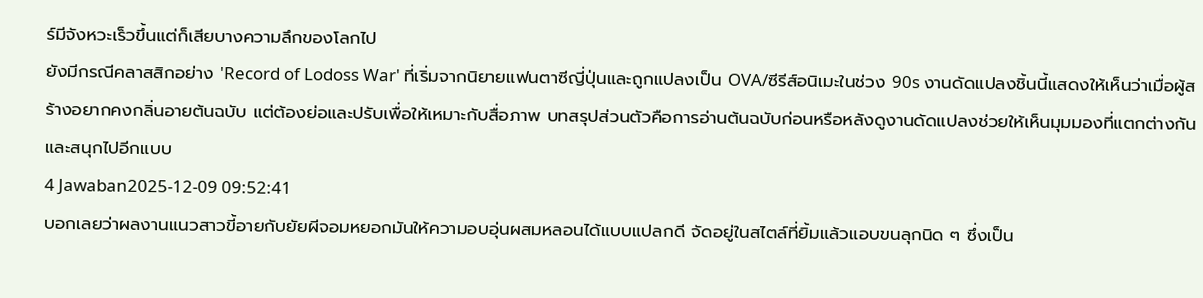ร์มีจังหวะเร็วขึ้นแต่ก็เสียบางความลึกของโลกไป
ยังมีกรณีคลาสสิกอย่าง 'Record of Lodoss War' ที่เริ่มจากนิยายแฟนตาซีญี่ปุ่นและถูกแปลงเป็น OVA/ซีรีส์อนิเมะในช่วง 90s งานดัดแปลงชิ้นนี้แสดงให้เห็นว่าเมื่อผู้สร้างอยากคงกลิ่นอายต้นฉบับ แต่ต้องย่อและปรับเพื่อให้เหมาะกับสื่อภาพ บทสรุปส่วนตัวคือการอ่านต้นฉบับก่อนหรือหลังดูงานดัดแปลงช่วยให้เห็นมุมมองที่แตกต่างกันและสนุกไปอีกแบบ
4 Jawaban2025-12-09 09:52:41
บอกเลยว่าผลงานแนวสาวขี้อายกับยัยผีจอมหยอกมันให้ความอบอุ่นผสมหลอนได้แบบแปลกดี จัดอยู่ในสไตล์ที่ยิ้มแล้วแอบขนลุกนิด ๆ ซึ่งเป็น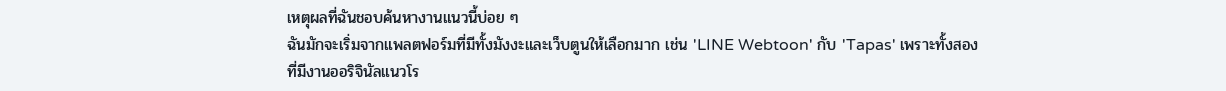เหตุผลที่ฉันชอบค้นหางานแนวนี้บ่อย ๆ
ฉันมักจะเริ่มจากแพลตฟอร์มที่มีทั้งมังงะและเว็บตูนให้เลือกมาก เช่น 'LINE Webtoon' กับ 'Tapas' เพราะทั้งสองที่มีงานออริจินัลแนวโร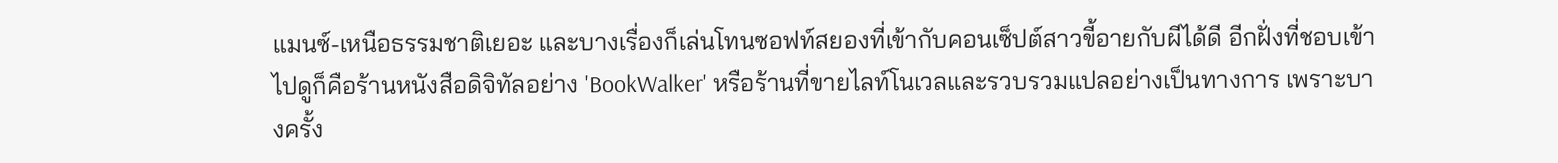แมนซ์-เหนือธรรมชาติเยอะ และบางเรื่องก็เล่นโทนซอฟท์สยองที่เข้ากับคอนเซ็ปต์สาวขี้อายกับผีได้ดี อีกฝั่งที่ชอบเข้าไปดูก็คือร้านหนังสือดิจิทัลอย่าง 'BookWalker' หรือร้านที่ขายไลท์โนเวลและรวบรวมแปลอย่างเป็นทางการ เพราะบางครั้ง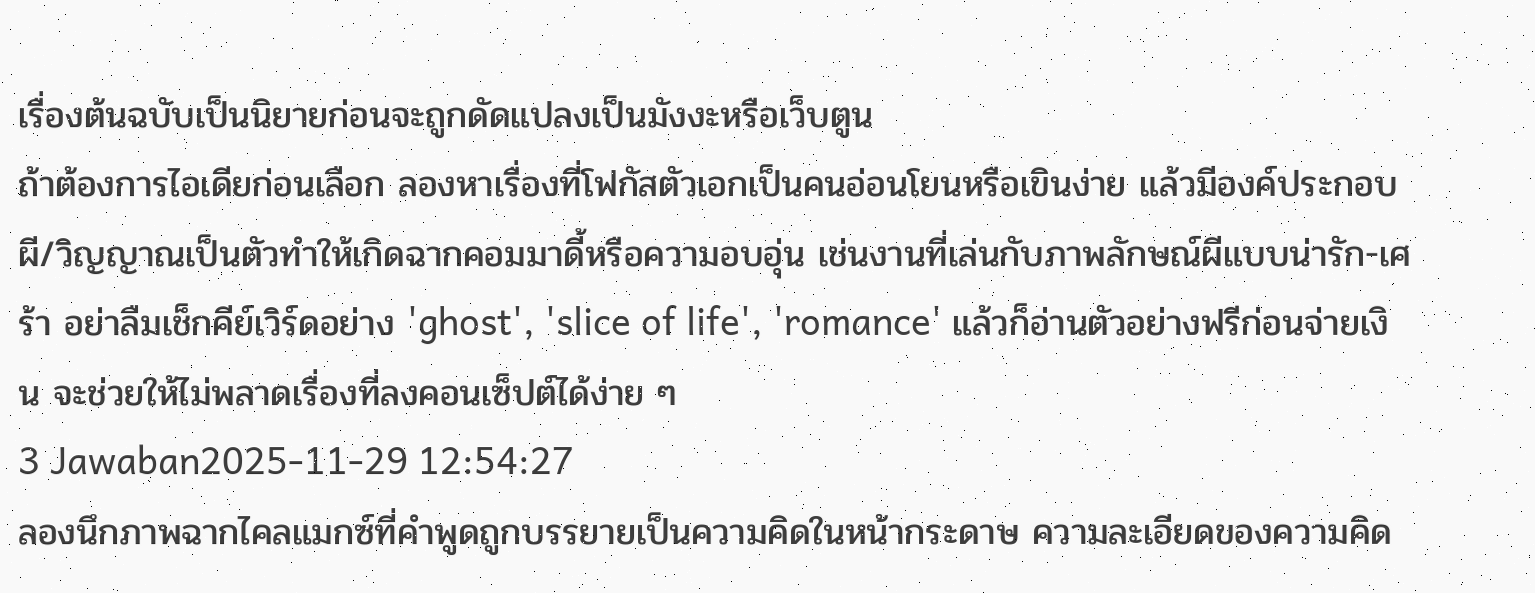เรื่องต้นฉบับเป็นนิยายก่อนจะถูกดัดแปลงเป็นมังงะหรือเว็บตูน
ถ้าต้องการไอเดียก่อนเลือก ลองหาเรื่องที่โฟกัสตัวเอกเป็นคนอ่อนโยนหรือเขินง่าย แล้วมีองค์ประกอบผี/วิญญาณเป็นตัวทำให้เกิดฉากคอมมาดี้หรือความอบอุ่น เช่นงานที่เล่นกับภาพลักษณ์ผีแบบน่ารัก-เศร้า อย่าลืมเช็กคีย์เวิร์ดอย่าง 'ghost', 'slice of life', 'romance' แล้วก็อ่านตัวอย่างฟรีก่อนจ่ายเงิน จะช่วยให้ไม่พลาดเรื่องที่ลงคอนเซ็ปต์ได้ง่าย ๆ
3 Jawaban2025-11-29 12:54:27
ลองนึกภาพฉากไคลแมกซ์ที่คำพูดถูกบรรยายเป็นความคิดในหน้ากระดาษ ความละเอียดของความคิด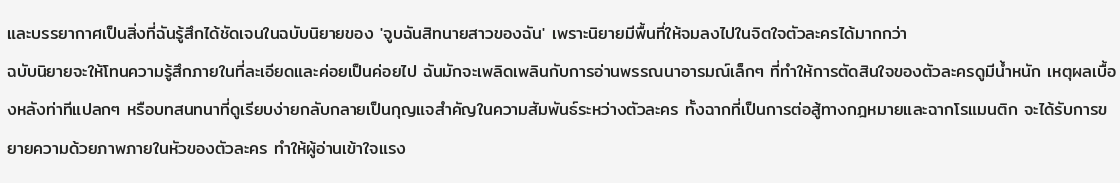และบรรยากาศเป็นสิ่งที่ฉันรู้สึกได้ชัดเจนในฉบับนิยายของ 'จูบฉันสิทนายสาวของฉัน' เพราะนิยายมีพื้นที่ให้จมลงไปในจิตใจตัวละครได้มากกว่า
ฉบับนิยายจะให้โทนความรู้สึกภายในที่ละเอียดและค่อยเป็นค่อยไป ฉันมักจะเพลิดเพลินกับการอ่านพรรณนาอารมณ์เล็กๆ ที่ทำให้การตัดสินใจของตัวละครดูมีน้ำหนัก เหตุผลเบื้องหลังท่าทีแปลกๆ หรือบทสนทนาที่ดูเรียบง่ายกลับกลายเป็นกุญแจสำคัญในความสัมพันธ์ระหว่างตัวละคร ทั้งฉากที่เป็นการต่อสู้ทางกฎหมายและฉากโรแมนติก จะได้รับการขยายความด้วยภาพภายในหัวของตัวละคร ทำให้ผู้อ่านเข้าใจแรง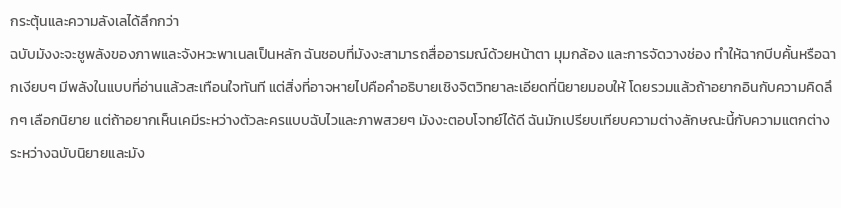กระตุ้นและความลังเลได้ลึกกว่า
ฉบับมังงะจะชูพลังของภาพและจังหวะพาเนลเป็นหลัก ฉันชอบที่มังงะสามารถสื่ออารมณ์ด้วยหน้าตา มุมกล้อง และการจัดวางช่อง ทำให้ฉากบีบคั้นหรือฉากเงียบๆ มีพลังในแบบที่อ่านแล้วสะเทือนใจทันที แต่สิ่งที่อาจหายไปคือคำอธิบายเชิงจิตวิทยาละเอียดที่นิยายมอบให้ โดยรวมแล้วถ้าอยากอินกับความคิดลึกๆ เลือกนิยาย แต่ถ้าอยากเห็นเคมีระหว่างตัวละครแบบฉับไวและภาพสวยๆ มังงะตอบโจทย์ได้ดี ฉันมักเปรียบเทียบความต่างลักษณะนี้กับความแตกต่างระหว่างฉบับนิยายและมัง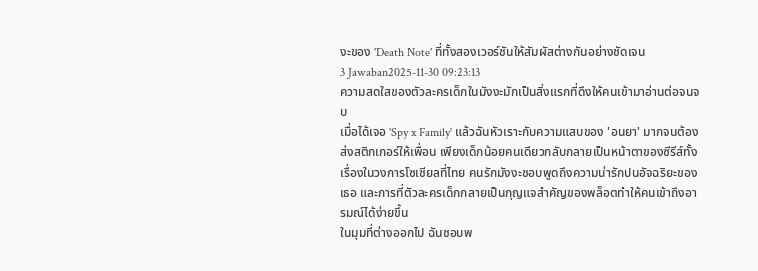งะของ 'Death Note' ที่ทั้งสองเวอร์ชันให้สัมผัสต่างกันอย่างชัดเจน
3 Jawaban2025-11-30 09:23:13
ความสดใสของตัวละครเด็กในมังงะมักเป็นสิ่งแรกที่ดึงให้คนเข้ามาอ่านต่อจนจบ
เมื่อได้เจอ 'Spy x Family' แล้วฉันหัวเราะกับความแสบของ 'อนยา' มากจนต้องส่งสติกเกอร์ให้เพื่อน เพียงเด็กน้อยคนเดียวกลับกลายเป็นหน้าตาของซีรีส์ทั้งเรื่องในวงการโซเชียลที่ไทย คนรักมังงะชอบพูดถึงความน่ารักปนอัจฉริยะของเธอ และการที่ตัวละครเด็กกลายเป็นกุญแจสำคัญของพล็อตทำให้คนเข้าถึงอารมณ์ได้ง่ายขึ้น
ในมุมที่ต่างออกไป ฉันชอบพ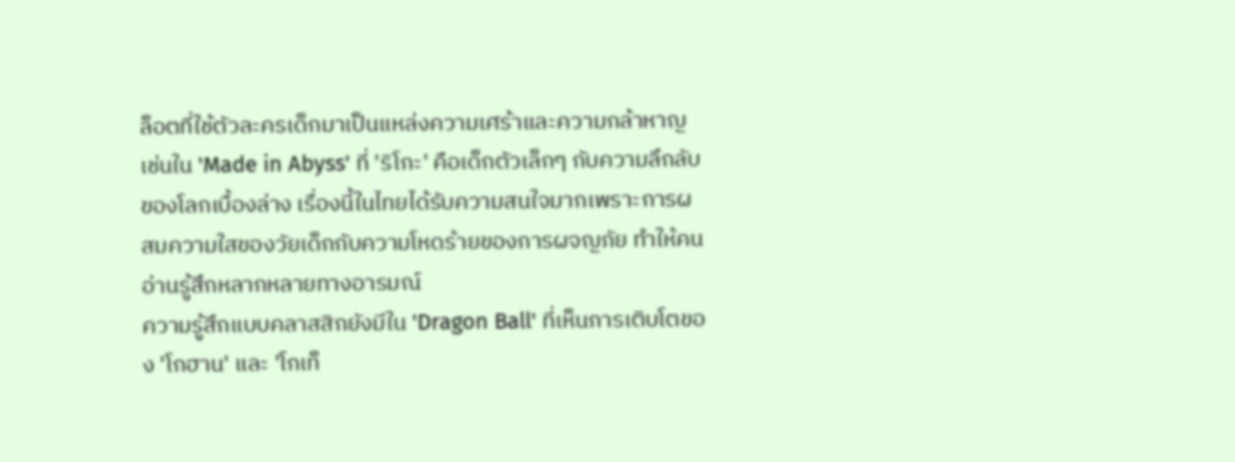ล็อตที่ใช้ตัวละครเด็กมาเป็นแหล่งความเศร้าและความกล้าหาญ เช่นใน 'Made in Abyss' ที่ 'ริโกะ' คือเด็กตัวเล็กๆ กับความลึกลับของโลกเบื้องล่าง เรื่องนี้ในไทยได้รับความสนใจมากเพราะการผสมความใสของวัยเด็กกับความโหดร้ายของการผจญภัย ทำให้คนอ่านรู้สึกหลากหลายทางอารมณ์
ความรู้สึกแบบคลาสสิกยังมีใน 'Dragon Ball' ที่เห็นการเติบโตของ 'โกฮาน' และ 'โกเท็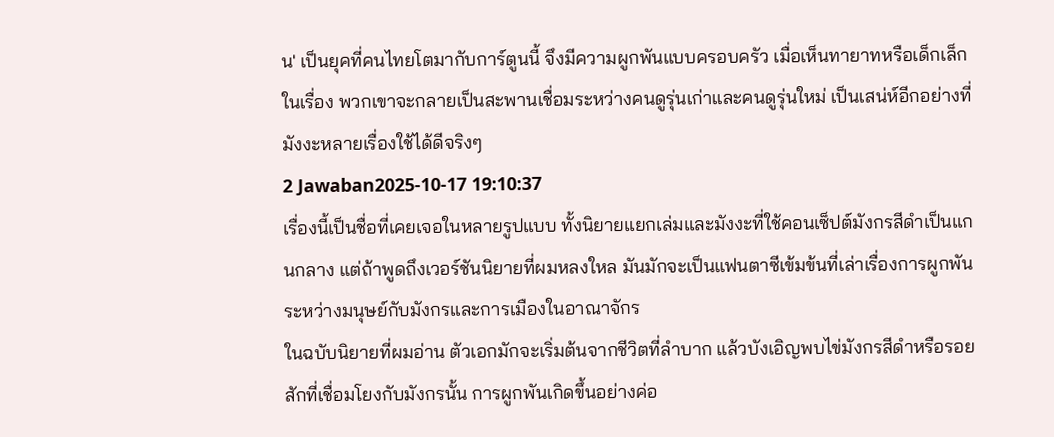น' เป็นยุคที่คนไทยโตมากับการ์ตูนนี้ จึงมีความผูกพันแบบครอบครัว เมื่อเห็นทายาทหรือเด็กเล็กในเรื่อง พวกเขาจะกลายเป็นสะพานเชื่อมระหว่างคนดูรุ่นเก่าและคนดูรุ่นใหม่ เป็นเสน่ห์อีกอย่างที่มังงะหลายเรื่องใช้ได้ดีจริงๆ
2 Jawaban2025-10-17 19:10:37
เรื่องนี้เป็นชื่อที่เคยเจอในหลายรูปแบบ ทั้งนิยายแยกเล่มและมังงะที่ใช้คอนเซ็ปต์มังกรสีดำเป็นแกนกลาง แต่ถ้าพูดถึงเวอร์ชันนิยายที่ผมหลงใหล มันมักจะเป็นแฟนตาซีเข้มข้นที่เล่าเรื่องการผูกพันระหว่างมนุษย์กับมังกรและการเมืองในอาณาจักร
ในฉบับนิยายที่ผมอ่าน ตัวเอกมักจะเริ่มต้นจากชีวิตที่ลำบาก แล้วบังเอิญพบไข่มังกรสีดำหรือรอยสักที่เชื่อมโยงกับมังกรนั้น การผูกพันเกิดขึ้นอย่างค่อ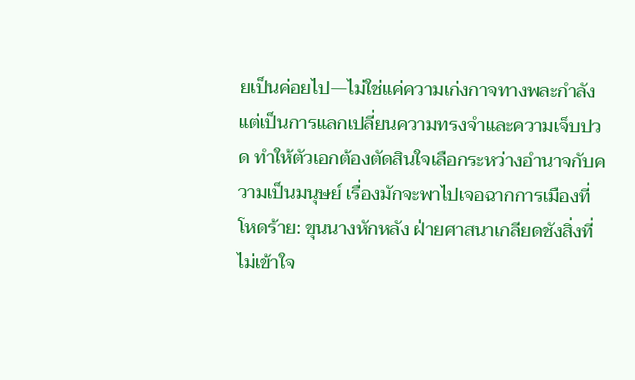ยเป็นค่อยไป—ไม่ใช่แค่ความเก่งกาจทางพละกำลัง แต่เป็นการแลกเปลี่ยนความทรงจำและความเจ็บปวด ทำให้ตัวเอกต้องตัดสินใจเลือกระหว่างอำนาจกับความเป็นมนุษย์ เรื่องมักจะพาไปเจอฉากการเมืองที่โหดร้าย: ขุนนางหักหลัง ฝ่ายศาสนาเกลียดชังสิ่งที่ไม่เข้าใจ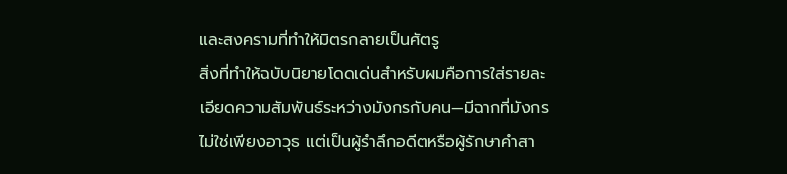และสงครามที่ทำให้มิตรกลายเป็นศัตรู
สิ่งที่ทำให้ฉบับนิยายโดดเด่นสำหรับผมคือการใส่รายละเอียดความสัมพันธ์ระหว่างมังกรกับคน—มีฉากที่มังกรไม่ใช่เพียงอาวุธ แต่เป็นผู้รำลึกอดีตหรือผู้รักษาคำสา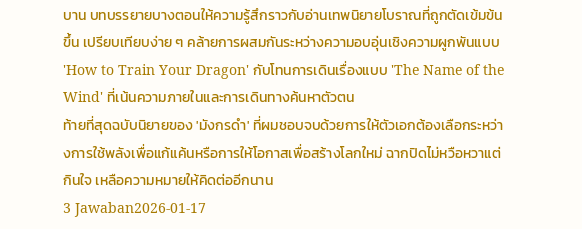บาน บทบรรยายบางตอนให้ความรู้สึกราวกับอ่านเทพนิยายโบราณที่ถูกตัดเข้มข้นขึ้น เปรียบเทียบง่าย ๆ คล้ายการผสมกันระหว่างความอบอุ่นเชิงความผูกพันแบบ 'How to Train Your Dragon' กับโทนการเดินเรื่องแบบ 'The Name of the Wind' ที่เน้นความภายในและการเดินทางค้นหาตัวตน
ท้ายที่สุดฉบับนิยายของ 'มังกรดำ' ที่ผมชอบจบด้วยการให้ตัวเอกต้องเลือกระหว่างการใช้พลังเพื่อแก้แค้นหรือการให้โอกาสเพื่อสร้างโลกใหม่ ฉากปิดไม่หวือหวาแต่กินใจ เหลือความหมายให้คิดต่ออีกนาน
3 Jawaban2026-01-17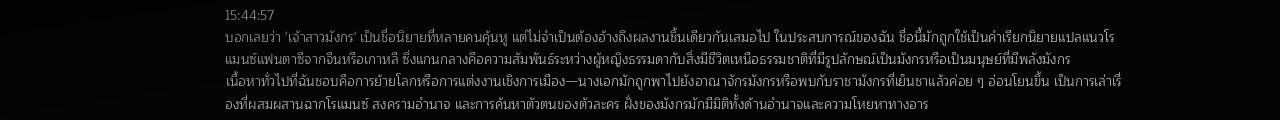15:44:57
บอกเลยว่า 'เจ้าสาวมังกร' เป็นชื่อนิยายที่หลายคนคุ้นหู แต่ไม่จำเป็นต้องอ้างถึงผลงานชิ้นเดียวกันเสมอไป ในประสบการณ์ของฉัน ชื่อนี้มักถูกใช้เป็นคำเรียกนิยายแปลแนวโรแมนซ์แฟนตาซีจากจีนหรือเกาหลี ซึ่งแกนกลางคือความสัมพันธ์ระหว่างผู้หญิงธรรมดากับสิ่งมีชีวิตเหนือธรรมชาติที่มีรูปลักษณ์เป็นมังกรหรือเป็นมนุษย์ที่มีพลังมังกร
เนื้อหาทั่วไปที่ฉันชอบคือการย้ายโลกหรือการแต่งงานเชิงการเมือง—นางเอกมักถูกพาไปยังอาณาจักรมังกรหรือพบกับราชามังกรที่เย็นชาแล้วค่อย ๆ อ่อนโยนขึ้น เป็นการเล่าเรื่องที่ผสมผสานฉากโรแมนซ์ สงครามอำนาจ และการค้นหาตัวตนของตัวละคร ฝั่งของมังกรมักมีมิติทั้งด้านอำนาจและความโหยหาทางอาร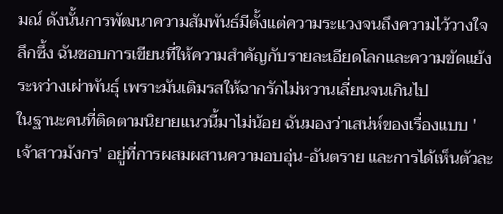มณ์ ดังนั้นการพัฒนาความสัมพันธ์มีตั้งแต่ความระแวงจนถึงความไว้วางใจลึกซึ้ง ฉันชอบการเขียนที่ให้ความสำคัญกับรายละเอียดโลกและความขัดแย้งระหว่างเผ่าพันธุ์ เพราะมันเติมรสให้ฉากรักไม่หวานเลี่ยนจนเกินไป
ในฐานะคนที่ติดตามนิยายแนวนี้มาไม่น้อย ฉันมองว่าเสน่ห์ของเรื่องแบบ 'เจ้าสาวมังกร' อยู่ที่การผสมผสานความอบอุ่น-อันตราย และการได้เห็นตัวละ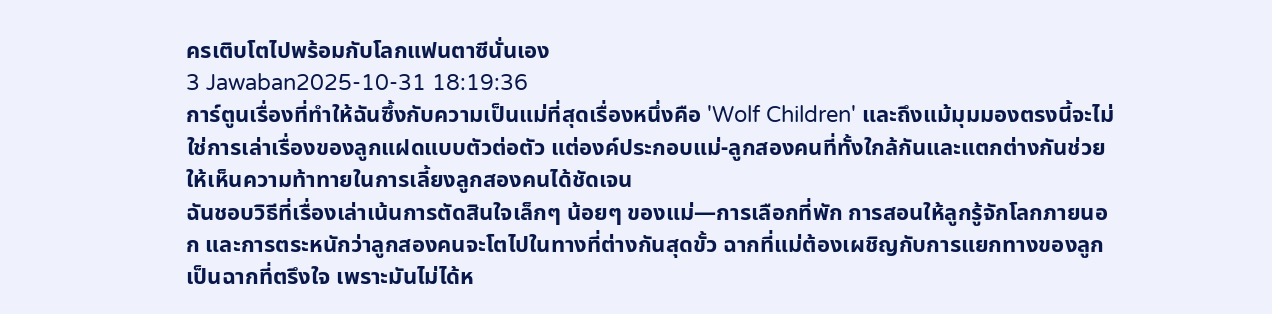ครเติบโตไปพร้อมกับโลกแฟนตาซีนั่นเอง
3 Jawaban2025-10-31 18:19:36
การ์ตูนเรื่องที่ทำให้ฉันซึ้งกับความเป็นแม่ที่สุดเรื่องหนึ่งคือ 'Wolf Children' และถึงแม้มุมมองตรงนี้จะไม่ใช่การเล่าเรื่องของลูกแฝดแบบตัวต่อตัว แต่องค์ประกอบแม่-ลูกสองคนที่ทั้งใกล้กันและแตกต่างกันช่วยให้เห็นความท้าทายในการเลี้ยงลูกสองคนได้ชัดเจน
ฉันชอบวิธีที่เรื่องเล่าเน้นการตัดสินใจเล็กๆ น้อยๆ ของแม่—การเลือกที่พัก การสอนให้ลูกรู้จักโลกภายนอก และการตระหนักว่าลูกสองคนจะโตไปในทางที่ต่างกันสุดขั้ว ฉากที่แม่ต้องเผชิญกับการแยกทางของลูกเป็นฉากที่ตรึงใจ เพราะมันไม่ได้ห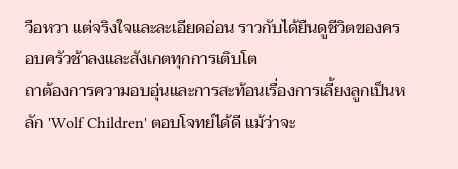วือหวา แต่จริงใจและละเอียดอ่อน ราวกับได้ยืนดูชีวิตของครอบครัวช้าลงและสังเกตทุกการเติบโต
ถาต้องการความอบอุ่นและการสะท้อนเรื่องการเลี้ยงลูกเป็นหลัก 'Wolf Children' ตอบโจทย์ได้ดี แม้ว่าจะ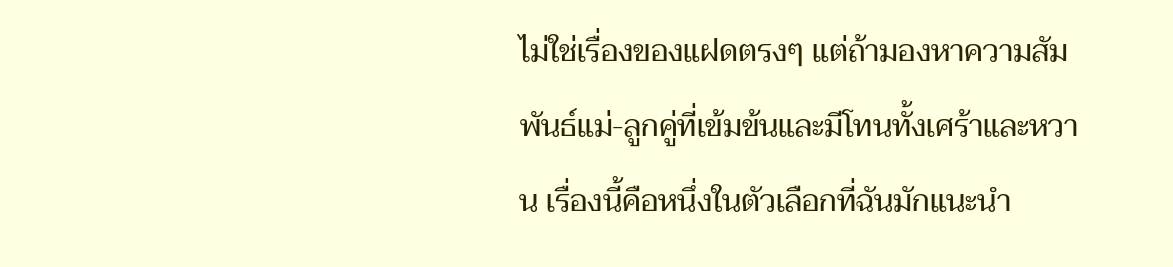ไม่ใช่เรื่องของแฝดตรงๆ แต่ถ้ามองหาความสัมพันธ์แม่-ลูกคู่ที่เข้มข้นและมีโทนทั้งเศร้าและหวาน เรื่องนี้คือหนึ่งในตัวเลือกที่ฉันมักแนะนำ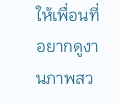ให้เพื่อนที่อยากดูงานภาพสว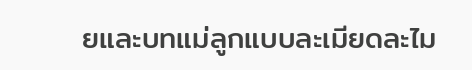ยและบทแม่ลูกแบบละเมียดละไม